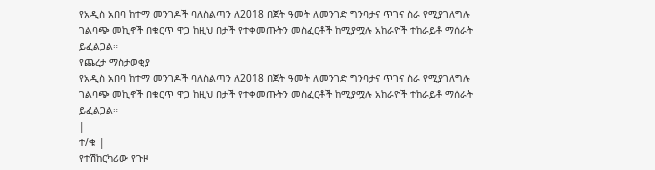የአዲስ አበባ ከተማ መንገዶች ባለስልጣን ለ2018 በጀት ዓመት ለመንገድ ግንባታና ጥገና ስራ የሚያገለግሉ ገልባጭ መኪኖች በቁርጥ ዋጋ ከዚህ በታች የተቀመጡትን መስፈርቶች ከሚያሟሉ አከራዮች ተከራይቶ ማሰራት ይፈልጋል።
የጨረታ ማስታወቂያ
የአዲስ አበባ ከተማ መንገዶች ባለስልጣን ለ2018 በጀት ዓመት ለመንገድ ግንባታና ጥገና ስራ የሚያገለግሉ ገልባጭ መኪኖች በቁርጥ ዋጋ ከዚህ በታች የተቀመጡትን መስፈርቶች ከሚያሟሉ አከራዮች ተከራይቶ ማሰራት ይፈልጋል።
|
ተ/ቁ |
የተሽከርካሪው የጉዞ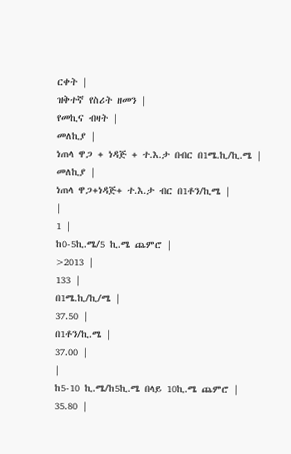ርቀት |
ዝቅተኛ የስሪት ዘመን |
የመኪና ብዛት |
መለኪያ |
ነጠላ ዋጋ + ነዳጅ + ተ.እ.ታ በብር በ1ሜ.ኪ/ኪ.ሜ |
መለኪያ |
ነጠላ ዋጋ+ነዳጅ+ ተ.እ.ታ ብር በ1ቶን/ኪሜ |
|
1 |
ከ0-5ኪ.ሜ/5 ኪ.ሜ ጨምሮ |
>2013 |
133 |
በ1ሜ.ኪ/ኪ/ሜ |
37.50 |
በ1ቶን/ኪ.ሜ |
37.00 |
|
ከ5-10 ኪ.ሜ/ከ5ኪ.ሜ በላይ 10ኪ.ሜ ጨምሮ |
35.80 |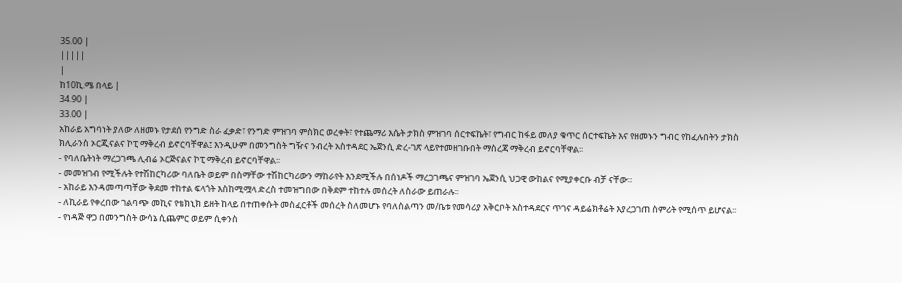35.00 |
|||||
|
ከ10ኪ.ሜ በላይ |
34.90 |
33.00 |
አከራይ አግባነት ያለው ለዘመኑ የታደሰ የንግድ ስራ ፈቃድ፣ የንግድ ምዝገባ ምስክር ወረቀት፣ የተጨማሪ እሴት ታክስ ምዝገባ ሰርተፍኬት፣ የግብር ከፋይ መለያ ቁጥር ሰርተፍኬት እና የዘመኑን ግብር የከፈሉበትን ታክስ ክሊራንስ ኦርጂናልና ኮፒ ማቅረብ ይኖርባቸዋል፤ እንዲሁም በመንግስት ግዥና ንብረት አስተዳደር ኤጀንሲ ድረ-ገጽ ላይየተመዘገቡበት ማስረጃ ማቅረብ ይኖርባቸዋል፡፡
- የባለቤትነት ማረጋገጫ ሊብሬ ኦርጅናልና ኮፒ ማቅረብ ይኖርባቸዋል፡፡
- መመዝገብ የሚችሉት የተሽከርካሪው ባለቤት ወይም በስማቸው ተሽከርካሪውን ማከራየት እንደሚችሉ በሰነዶች ማረጋገጫና ምዝገባ ኤጀንሲ ህጋዊ ውከልና የሚያቀርቡ ብቻ ናቸው።
- አከራይ እንዳመጣጣቸው ቅደመ ተከተል ፍላጎት እስከሚሟላ ድረስ ተመዝግበው በቅደም ተከተሉ መሰረት ለስራው ይጠራሉ፡፡
- ለኪራይ የቀረበው ገልባጭ መኪና የቴክኒክ ይዘት ከላይ በተጠቀሱት መስፈርቶች መሰረት ስለመሆኑ የባለስልጣን መ/ቤቱ የመሳሪያ አቅርቦት አስተዳደርና ጥገና ዳይሬክቶሬት እያረጋገጠ ስምሪት የሚሰጥ ይሆናል፡፡
- የነዳጅ ዋጋ በመንግስት ውሳኔ ሲጨምር ወይም ሲቀንስ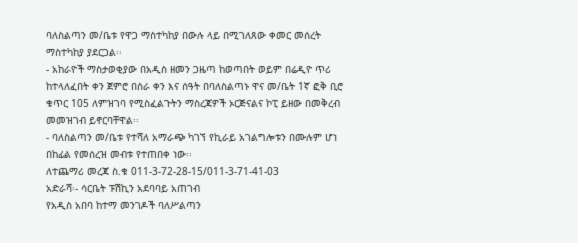ባለስልጣን መ/ቤቱ የዋጋ ማስተካከያ በውሉ ላይ በሚገለጸው ቀመር መሰረት ማስተካከያ ያደርጋል፡፡
- አከራዮች ማስታወቂያው በአዲስ ዘመን ጋዜጣ ከወጣበት ወይም በሬዲዮ ጥሪ ከተላለፈበት ቀን ጀምሮ በስራ ቀን እና ሰዓት በባለስልጣኑ ዋና መ/ቤት 1ኛ ፎቅ ቢሮ ቁጥር 105 ለምዝገባ የሚስፈልጉትን ማስረጃዎች ኦርጅናልና ኮፒ ይዘው በመቅረብ መመዝገብ ይኖርባቸዋል፡፡
- ባለስልጣን መ/ቤቱ የተሻለ አማራጭ ካገኘ የኪራይ አገልግሎቱን በሙሉም ሆነ በከፊል የመሰረዝ መብቱ የተጠበቀ ነው፡፡
ለተጨማሪ መረጃ ስ.ቁ 011-3-72-28-15/011-3-71-41-03
አድራሻ፡- ሳርቤት ፑሽኪን አደባባይ አጠገብ
የአዲስ አበባ ከተማ መንገዶች ባለሥልጣን